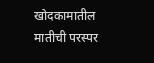खोदकामातील मातीची परस्पर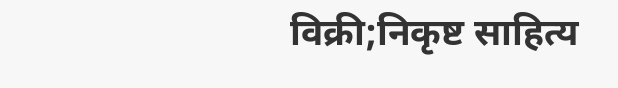विक्री;निकृष्ट साहित्य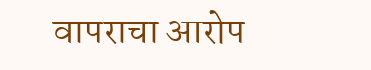वापराचा आरोप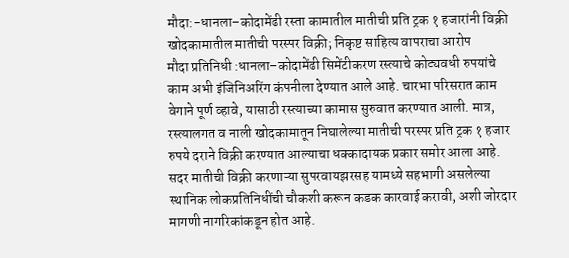मौदा:-धानला–कोदामेंढी रस्ता कामातील मातीची प्रति ट्रक १ हजारांनी विक्री
खोदकामातील मातीची परस्पर विक्री; निकृष्ट साहित्य वापराचा आरोप
मौदा प्रतिनिधी :धानला–कोदामेंढी सिमेंटीकरण रस्त्याचे कोट्यवधी रुपयांचे काम अभी इंजिनिअरिंग कंपनीला देण्यात आले आहे. चारभा परिसरात काम वेगाने पूर्ण व्हावे, यासाठी रस्त्याच्या कामास सुरुवात करण्यात आली. मात्र, रस्त्यालगत व नाली खोदकामातून निघालेल्या मातीची परस्पर प्रति ट्रक १ हजार रुपये दराने विक्री करण्यात आल्याचा धक्कादायक प्रकार समोर आला आहे.
सदर मातीची विक्री करणाऱ्या सुपरवायझरसह यामध्ये सहभागी असलेल्या स्थानिक लोकप्रतिनिधींची चौकशी करून कडक कारवाई करावी, अशी जोरदार मागणी नागरिकांकडून होत आहे.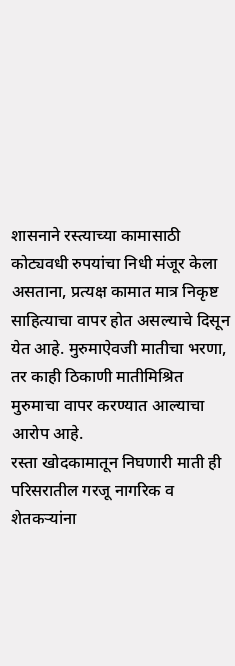शासनाने रस्त्याच्या कामासाठी कोट्यवधी रुपयांचा निधी मंजूर केला असताना, प्रत्यक्ष कामात मात्र निकृष्ट साहित्याचा वापर होत असल्याचे दिसून येत आहे. मुरुमाऐवजी मातीचा भरणा, तर काही ठिकाणी मातीमिश्रित मुरुमाचा वापर करण्यात आल्याचा आरोप आहे.
रस्ता खोदकामातून निघणारी माती ही परिसरातील गरजू नागरिक व शेतकऱ्यांना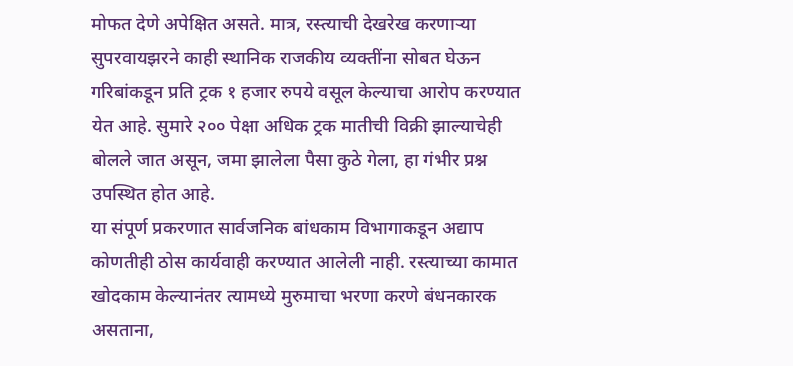मोफत देणे अपेक्षित असते. मात्र, रस्त्याची देखरेख करणाऱ्या सुपरवायझरने काही स्थानिक राजकीय व्यक्तींना सोबत घेऊन गरिबांकडून प्रति ट्रक १ हजार रुपये वसूल केल्याचा आरोप करण्यात येत आहे. सुमारे २०० पेक्षा अधिक ट्रक मातीची विक्री झाल्याचेही बोलले जात असून, जमा झालेला पैसा कुठे गेला, हा गंभीर प्रश्न उपस्थित होत आहे.
या संपूर्ण प्रकरणात सार्वजनिक बांधकाम विभागाकडून अद्याप कोणतीही ठोस कार्यवाही करण्यात आलेली नाही. रस्त्याच्या कामात खोदकाम केल्यानंतर त्यामध्ये मुरुमाचा भरणा करणे बंधनकारक असताना,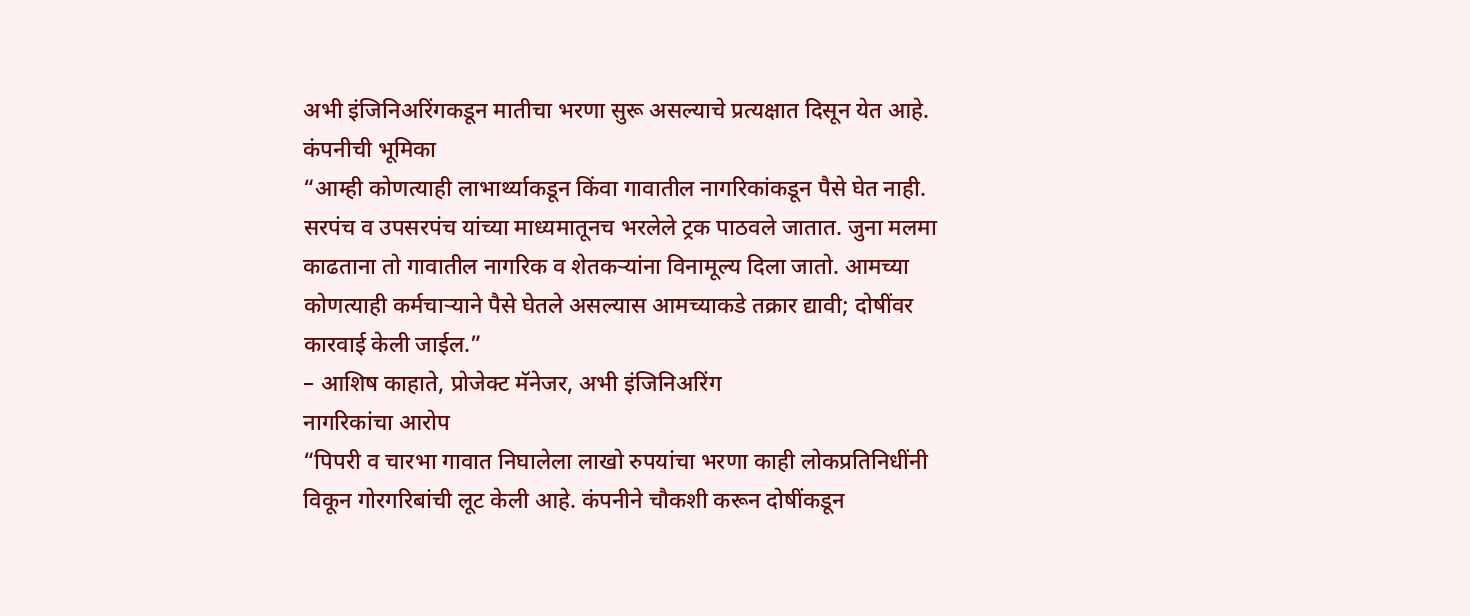अभी इंजिनिअरिंगकडून मातीचा भरणा सुरू असल्याचे प्रत्यक्षात दिसून येत आहे.
कंपनीची भूमिका
“आम्ही कोणत्याही लाभार्थ्याकडून किंवा गावातील नागरिकांकडून पैसे घेत नाही. सरपंच व उपसरपंच यांच्या माध्यमातूनच भरलेले ट्रक पाठवले जातात. जुना मलमा काढताना तो गावातील नागरिक व शेतकऱ्यांना विनामूल्य दिला जातो. आमच्या कोणत्याही कर्मचाऱ्याने पैसे घेतले असल्यास आमच्याकडे तक्रार द्यावी; दोषींवर कारवाई केली जाईल.”
– आशिष काहाते, प्रोजेक्ट मॅनेजर, अभी इंजिनिअरिंग
नागरिकांचा आरोप
“पिपरी व चारभा गावात निघालेला लाखो रुपयांचा भरणा काही लोकप्रतिनिधींनी विकून गोरगरिबांची लूट केली आहे. कंपनीने चौकशी करून दोषींकडून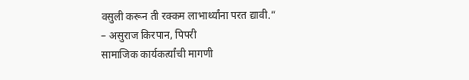वसुली करून ती रक्कम लाभार्थ्यांना परत द्यावी.”
– असुराज किरपान, पिपरी
सामाजिक कार्यकर्त्यांची मागणी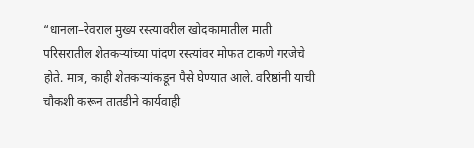“धानला–रेवराल मुख्य रस्त्यावरील खोदकामातील माती परिसरातील शेतकऱ्यांच्या पांदण रस्त्यांवर मोफत टाकणे गरजेचे होते. मात्र, काही शेतकऱ्यांकडून पैसे घेण्यात आले. वरिष्ठांनी याची चौकशी करून तातडीने कार्यवाही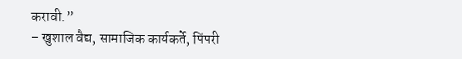करावी.”
– खुशाल वैद्य, सामाजिक कार्यकर्ते, पिंपरी